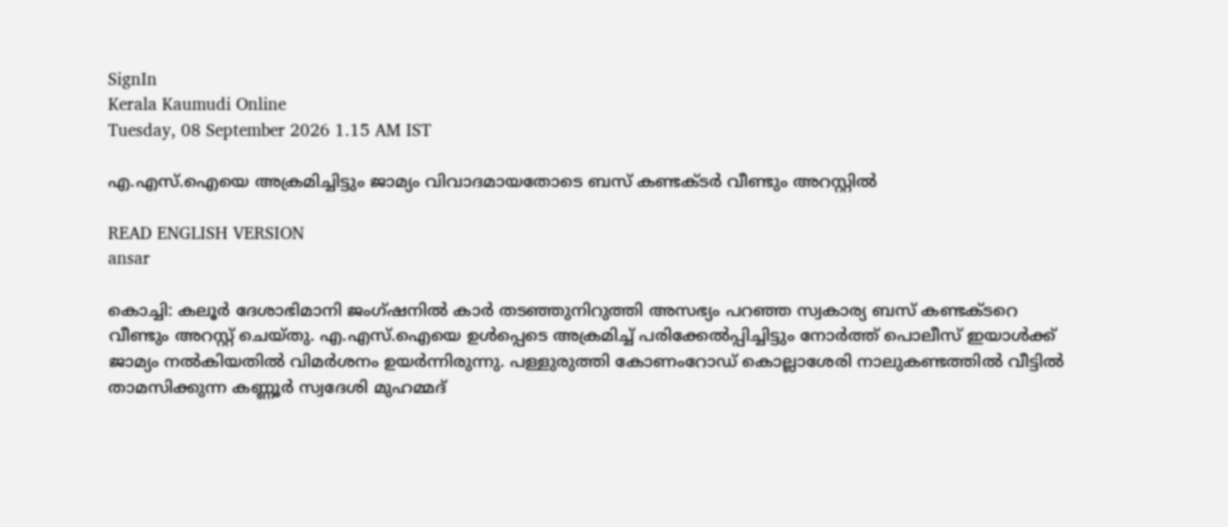SignIn
Kerala Kaumudi Online
Tuesday, 08 September 2026 1.15 AM IST

എ.എസ്.ഐയെ അക്രമിച്ചിട്ടും ജാമ്യം വിവാദമായതോടെ ബസ് കണ്ടക്ടർ വീണ്ടും അറസ്റ്റിൽ

READ ENGLISH VERSION
ansar

കൊച്ചി: കലൂർ ദേശാഭിമാനി ജംഗ്ഷനിൽ കാർ തടഞ്ഞുനിറുത്തി അസഭ്യം പറഞ്ഞ സ്വകാര്യ ബസ് കണ്ടക്ടറെ വീണ്ടും അറസ്റ്റ് ചെയ്തു. എ.എസ്.ഐയെ ഉൾപ്പെടെ അക്രമിച്ച് പരിക്കേൽപ്പിച്ചിട്ടും നോർത്ത് പൊലീസ് ഇയാൾക്ക് ജാമ്യം നൽകിയതിൽ വിമർശനം ഉയർന്നിരുന്നു. പള്ളുരുത്തി കോണംറോഡ് കൊല്ലാശേരി നാലുകണ്ടത്തിൽ വീട്ടിൽ താമസിക്കുന്ന കണ്ണൂർ സ്വദേശി മുഹമ്മദ്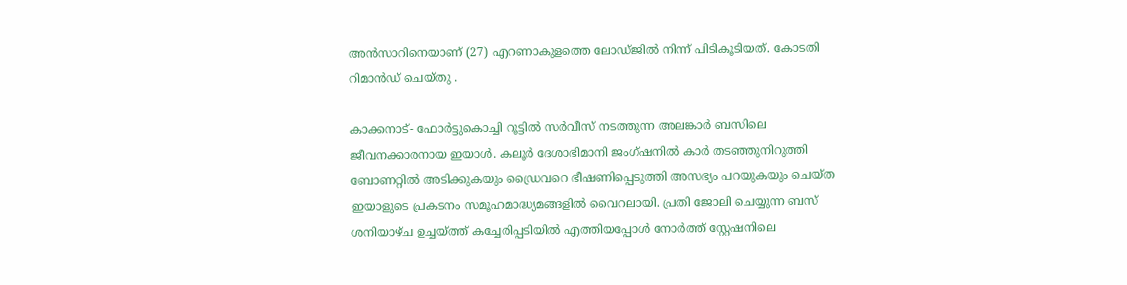അൻസാറിനെയാണ് (27) എറണാകുളത്തെ ലോഡ്ജിൽ നിന്ന് പിടികൂടിയത്. കോടതി റിമാൻഡ് ചെയ്തു .

കാക്കനാട്- ഫോർട്ടുകൊച്ചി റൂട്ടിൽ സർവീസ് നടത്തുന്ന അലങ്കാർ ബസിലെ ജീവനക്കാരനായ ഇയാൾ. കലൂർ ദേശാഭിമാനി ജംഗ്ഷനിൽ കാർ തടഞ്ഞുനിറുത്തി ബോണറ്റിൽ അടിക്കുകയും ഡ്രൈവറെ ഭീഷണിപ്പെടുത്തി അസഭ്യം പറയുകയും ചെയ്ത ഇയാളുടെ പ്രകടനം സമൂഹമാദ്ധ്യമങ്ങളിൽ വൈറലായി. പ്രതി ജോലി ചെയ്യുന്ന ബസ് ശനിയാഴ്ച ഉച്ചയ്ത്ത് കച്ചേരിപ്പടിയിൽ എത്തിയപ്പോൾ നോർത്ത് സ്റ്റേഷനിലെ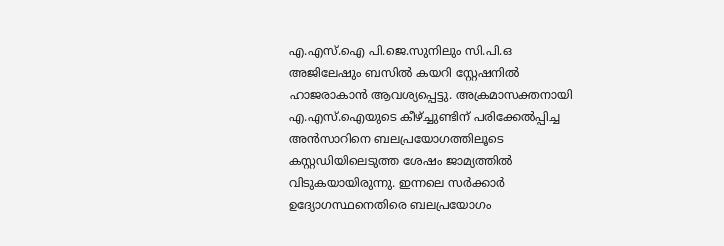എ.എസ്.ഐ പി.ജെ.സുനിലും സി.പി.ഒ അജിലേഷും ബസിൽ കയറി സ്റ്റേഷനിൽ ഹാജരാകാൻ ആവശ്യപ്പെട്ടു. അക്രമാസക്തനായി എ.എസ്.ഐയുടെ കീഴ്ച്ചുണ്ടിന് പരിക്കേൽപ്പിച്ച അൻസാറിനെ ബലപ്രയോഗത്തിലൂടെ കസ്റ്റഡിയിലെടുത്ത ശേഷം ജാമ്യത്തിൽ വിടുകയായിരുന്നു. ഇന്നലെ സർക്കാർ ഉദ്യോഗസ്ഥനെതിരെ ബലപ്രയോഗം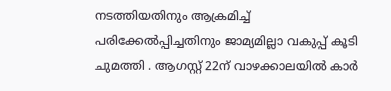നടത്തിയതിനും ആക്രമിച്ച് പരിക്കേൽപ്പിച്ചതിനും ജാമ്യമില്ലാ വകുപ്പ് കൂടി ചുമത്തി . ആഗസ്റ്റ് 22ന് വാഴക്കാലയിൽ കാർ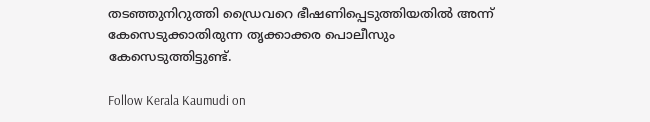തടഞ്ഞുനിറുത്തി ഡ്രൈവറെ ഭീഷണിപ്പെടുത്തിയതിൽ അന്ന് കേസെടുക്കാതിരുന്ന തൃക്കാക്കര പൊലീസും കേസെടുത്തിട്ടുണ്ട്.

Follow Kerala Kaumudi on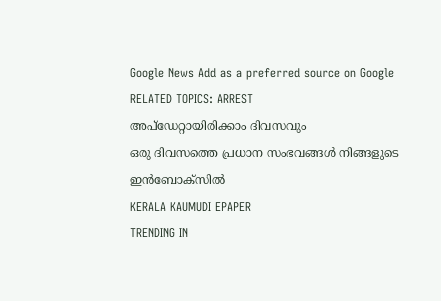Google News Add as a preferred source on Google
RELATED TOPICS: ARREST
അപ്ഡേറ്റായിരിക്കാം ദിവസവും
ഒരു ദിവസത്തെ പ്രധാന സംഭവങ്ങൾ നിങ്ങളുടെ ഇൻബോക്സിൽ
KERALA KAUMUDI EPAPER
TRENDING IN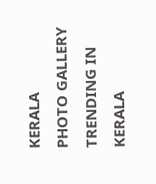KERALA
PHOTO GALLERY
TRENDING IN KERALA